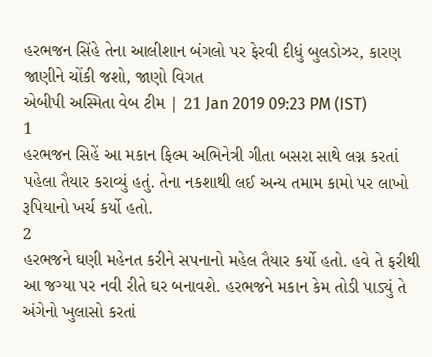હરભજન સિંહે તેના આલીશાન બંગલો પર ફેરવી દીધું બુલડોઝર, કારણ જાણીને ચોંકી જશો, જાણો વિગત
એબીપી અસ્મિતા વેબ ટીમ | 21 Jan 2019 09:23 PM (IST)
1
હરભજન સિહેં આ મકાન ફિલ્મ અભિનેત્રી ગીતા બસરા સાથે લગ્ન કરતાં પહેલા તૈયાર કરાવ્યું હતું. તેના નકશાથી લઈ અન્ય તમામ કામો પર લાખો રૂપિયાનો ખર્ચ કર્યો હતો.
2
હરભજને ઘણી મહેનત કરીને સપનાનો મહેલ તૈયાર કર્યો હતો. હવે તે ફરીથી આ જગ્યા પર નવી રીતે ઘર બનાવશે. હરભજને મકાન કેમ તોડી પાડ્યું તે અંગેનો ખુલાસો કરતાં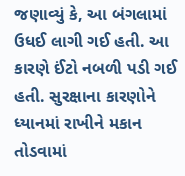જણાવ્યું કે, આ બંગલામાં ઉધઈ લાગી ગઈ હતી. આ કારણે ઈંટો નબળી પડી ગઈ હતી. સુરક્ષાના કારણોને ધ્યાનમાં રાખીને મકાન તોડવામાં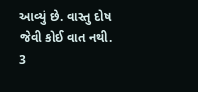આવ્યું છે. વાસ્તુ દોષ જેવી કોઈ વાત નથી.
3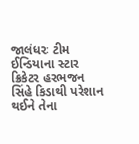જાલંધરઃ ટીમ ઈન્ડિયાના સ્ટાર ક્રિકેટર હરભજન સિંહે કિડાથી પરેશાન થઈને તેના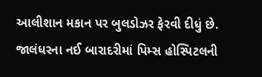આલીશાન મકાન પર બુલડોઝર ફેરવી દીધું છે. જાલંધરના નઈ બારાદરીમાં પિમ્સ હોસ્પિટલની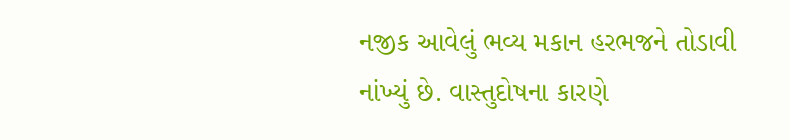નજીક આવેલું ભવ્ય મકાન હરભજને તોડાવી નાંખ્યું છે. વાસ્તુદોષના કારણે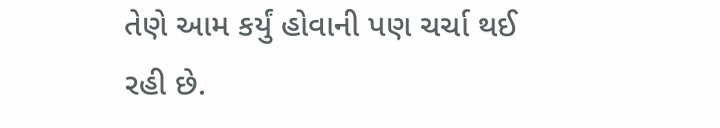તેણે આમ કર્યું હોવાની પણ ચર્ચા થઈ રહી છે.